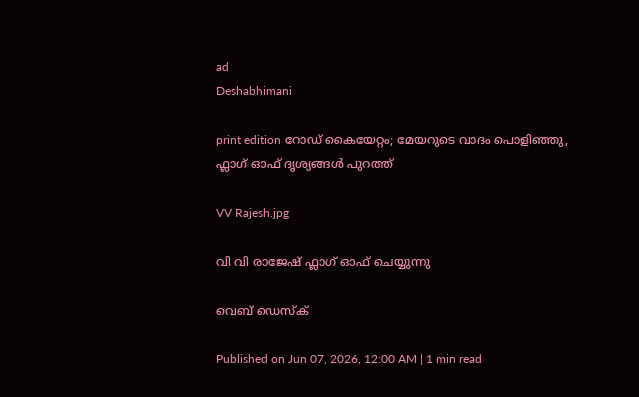ad
Deshabhimani

print edition റോഡ് കൈയേറ്റം; മേയറുടെ വാദം പൊളിഞ്ഞു,
ഫ്ലാഗ് ഓഫ് ദൃശ്യങ്ങൾ പുറത്ത്

VV Rajesh.jpg

വി വി രാജേഷ് ഫ്ലാഗ് ഓഫ് ചെയ്യുന്നു

വെബ് ഡെസ്ക്

Published on Jun 07, 2026, 12:00 AM | 1 min read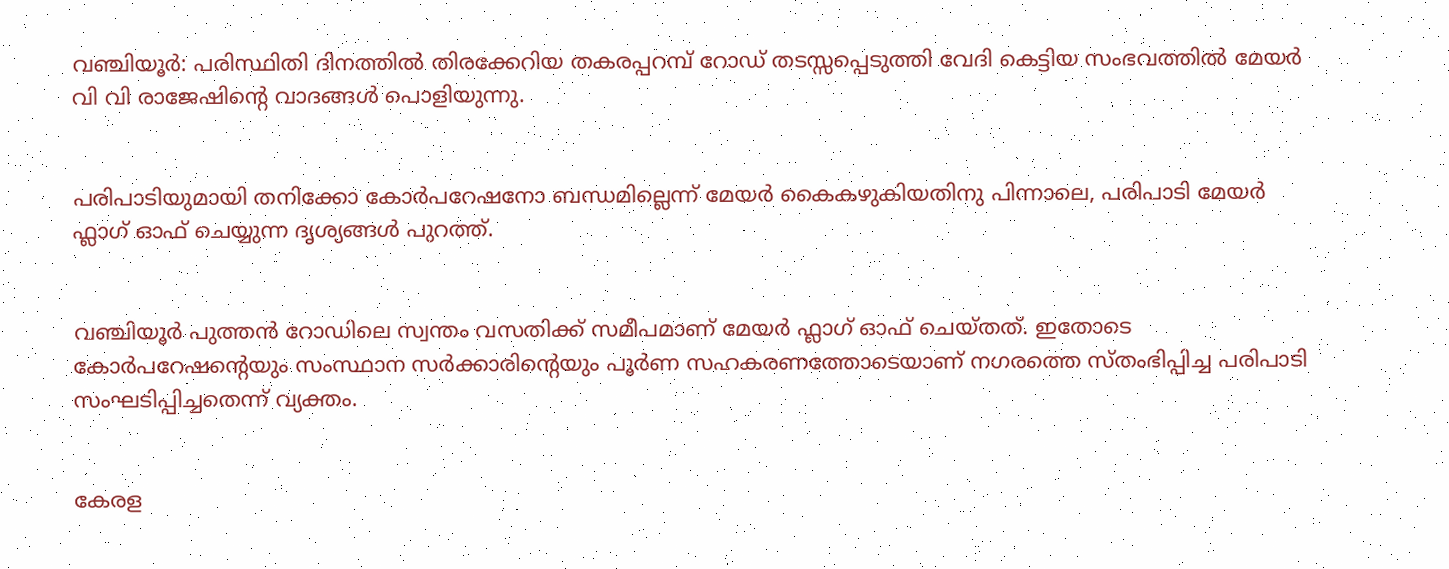വഞ്ചിയൂർ: പരിസ്ഥിതി ദിനത്തിൽ തിരക്കേറിയ തകരപ്പറമ്പ് റോഡ് തടസ്സപ്പെടുത്തി വേദി കെട്ടിയ സംഭവത്തിൽ മേയർ വി വി രാജേഷിന്റെ വാദങ്ങൾ പൊളിയുന്നു.


പരിപാടിയുമായി തനിക്കോ കോർപറേഷനോ ബന്ധമില്ലെന്ന് മേയർ കൈകഴുകിയതിനു പിന്നാലെ, പരിപാടി മേയർ ഫ്ലാഗ് ഓഫ് ചെയ്യുന്ന ദൃശ്യങ്ങൾ പുറത്ത്.


വഞ്ചിയൂർ പുത്തൻ റോഡിലെ സ്വന്തം വസതിക്ക് സമീപമാണ്‌ മേയർ ഫ്ലാഗ് ഓഫ് ചെയ്തത്. ഇതോടെ കോർപറേഷന്റെയും സംസ്ഥാന സർക്കാരിന്റെയും പൂർണ സഹകരണത്തോടെയാണ് നഗരത്തെ സ്തംഭിപ്പിച്ച പരിപാടി സംഘടിപ്പിച്ചതെന്ന് വ്യക്തം.


കേരള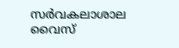സർവകലാശാല വൈസ്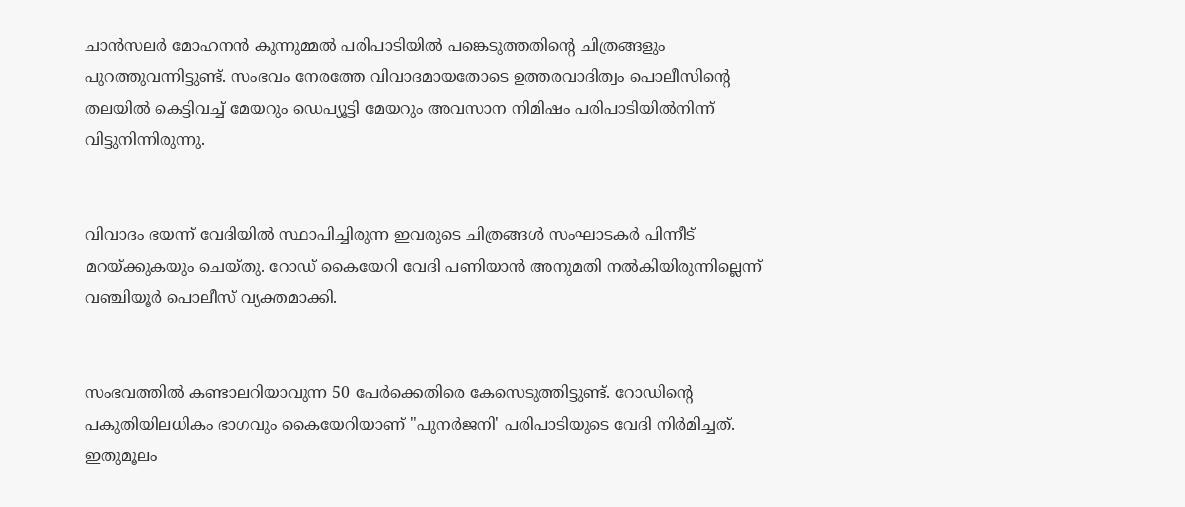ചാൻസലർ മോഹനൻ കുന്നുമ്മൽ പരിപാടിയിൽ പങ്കെടുത്തതിന്റെ ചിത്രങ്ങളും പുറത്തുവന്നിട്ടുണ്ട്. സംഭവം നേരത്തേ വിവാദമായതോടെ ഉത്തരവാദിത്വം പൊലീസിന്റെ തലയിൽ കെട്ടിവച്ച് മേയറും ഡെപ്യൂട്ടി മേയറും അവസാന നിമിഷം പരിപാടിയിൽനിന്ന് വിട്ടുനിന്നിരുന്നു.


വിവാദം ഭയന്ന് വേദിയിൽ സ്ഥാപിച്ചിരുന്ന ഇവരുടെ ചിത്രങ്ങൾ സംഘാടകർ പിന്നീട് മറയ്ക്കുകയും ചെയ്തു. റോഡ് കൈയേറി വേദി പണിയാൻ അനുമതി നൽകിയിരുന്നില്ലെന്ന് വഞ്ചിയൂർ പൊലീസ് വ്യക്തമാക്കി.


സംഭവത്തിൽ കണ്ടാലറിയാവുന്ന 50 പേർക്കെതിരെ കേസെടുത്തിട്ടുണ്ട്. റോഡിന്റെ പകുതിയിലധികം ഭാഗവും കൈയേറിയാണ് "പുനർജനി' പരിപാടിയുടെ വേദി നിർമിച്ചത്. ഇതുമൂലം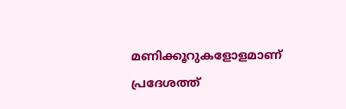മണിക്കൂറുകളോളമാണ് പ്രദേശത്ത്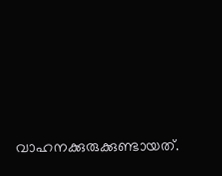വാഹനക്കുരുക്കുണ്ടായത്‌.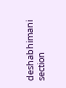deshabhimani section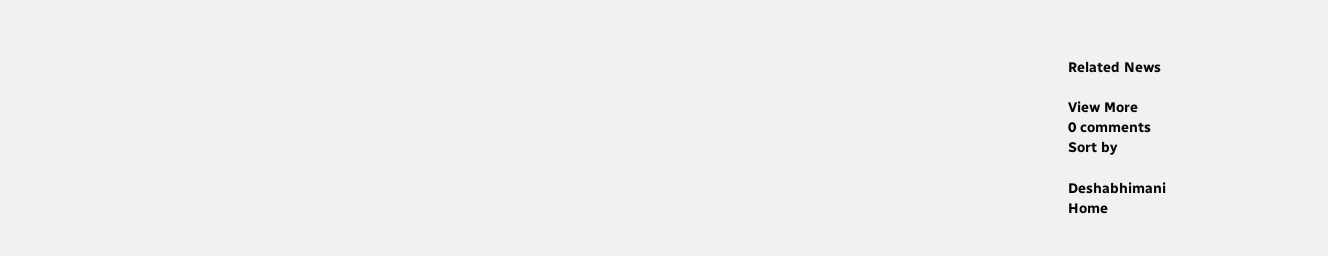Related News

View More
0 comments
Sort by

Deshabhimani
Home